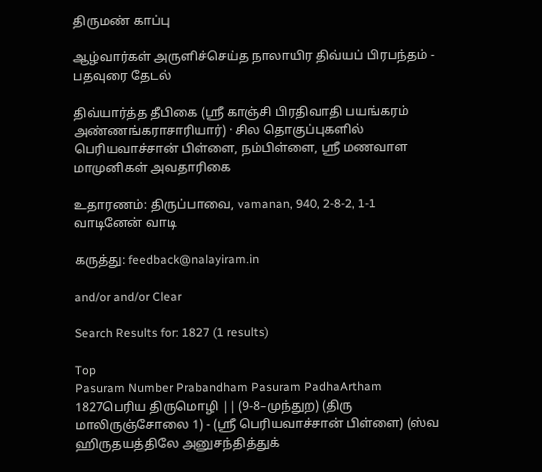திருமண் காப்பு

ஆழ்வார்கள் அருளிச்செய்த நாலாயிர திவ்யப் பிரபந்தம் - பதவுரை தேடல்

திவ்யார்த்த தீபிகை (ஸ்ரீ காஞ்சி பிரதிவாதி பயங்கரம் அண்ணங்கராசாரியார்) · சில தொகுப்புகளில் பெரியவாச்சான் பிள்ளை, நம்பிள்ளை, ஸ்ரீ மணவாள மாமுனிகள் அவதாரிகை

உதாரணம்: திருப்பாவை, vamanan, 940, 2-8-2, 1-1 வாடினேன் வாடி

கருத்து: feedback@nalayiram.in

and/or and/or Clear

Search Results for: 1827 (1 results)

Top
Pasuram Number Prabandham Pasuram PadhaArtham
1827பெரிய திருமொழி || (9-8–முந்துற) (திரு மாலிருஞ்சோலை 1) - (ஸ்ரீ பெரியவாச்சான் பிள்ளை) (ஸ்வ ஹிருதயத்திலே அனுசந்தித்துக்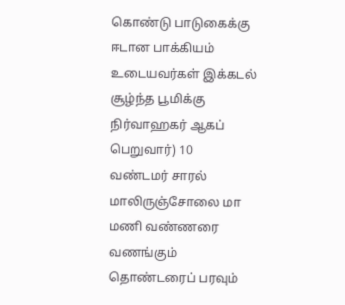கொண்டு பாடுகைக்கு ஈடான பாக்கியம் உடையவர்கள் இக்கடல் சூழ்ந்த பூமிக்கு நிர்வாஹகர் ஆகப் பெறுவார்) 10
வண்டமர் சாரல் மாலிருஞ்சோலை மா மணி வண்ணரை வணங்கும் தொண்டரைப் பரவும்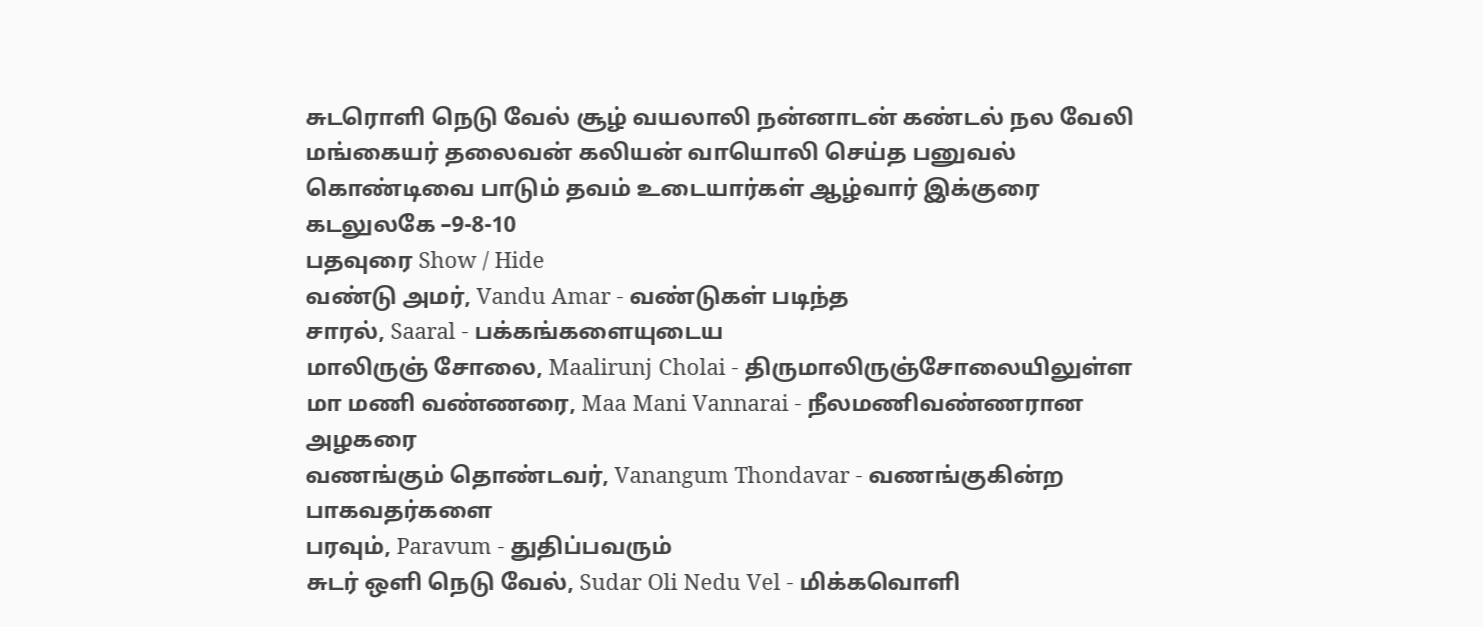சுடரொளி நெடு வேல் சூழ் வயலாலி நன்னாடன் கண்டல் நல வேலி மங்கையர் தலைவன் கலியன் வாயொலி செய்த பனுவல் கொண்டிவை பாடும் தவம் உடையார்கள் ஆழ்வார் இக்குரை கடலுலகே –9-8-10
பதவுரை Show / Hide
வண்டு அமர், Vandu Amar - வண்டுகள் படிந்த
சாரல், Saaral - பக்கங்களையுடைய
மாலிருஞ் சோலை, Maalirunj Cholai - திருமாலிருஞ்சோலையிலுள்ள
மா மணி வண்ணரை, Maa Mani Vannarai - நீலமணிவண்ணரான அழகரை
வணங்கும் தொண்டவர், Vanangum Thondavar - வணங்குகின்ற பாகவதர்களை
பரவும், Paravum - துதிப்பவரும்
சுடர் ஒளி நெடு வேல், Sudar Oli Nedu Vel - மிக்கவொளி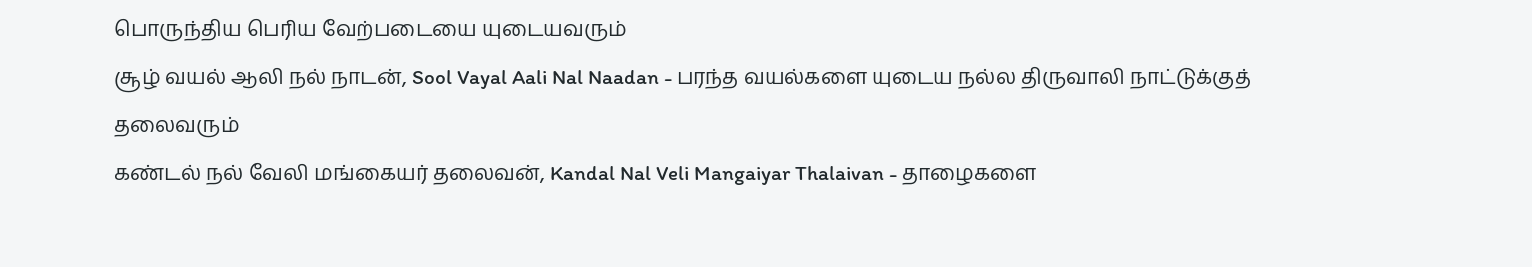பொருந்திய பெரிய வேற்படையை யுடையவரும்
சூழ் வயல் ஆலி நல் நாடன், Sool Vayal Aali Nal Naadan - பரந்த வயல்களை யுடைய நல்ல திருவாலி நாட்டுக்குத் தலைவரும்
கண்டல் நல் வேலி மங்கையர் தலைவன், Kandal Nal Veli Mangaiyar Thalaivan - தாழைகளை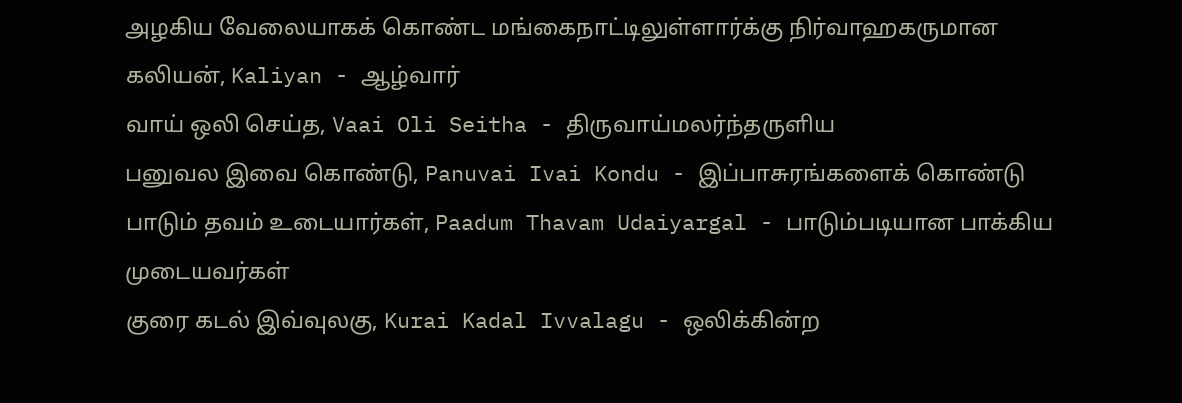அழகிய வேலையாகக் கொண்ட மங்கைநாட்டிலுள்ளார்க்கு நிர்வாஹகருமான
கலியன், Kaliyan - ஆழ்வார்
வாய் ஒலி செய்த, Vaai Oli Seitha - திருவாய்மலர்ந்தருளிய
பனுவல இவை கொண்டு, Panuvai Ivai Kondu - இப்பாசுரங்களைக் கொண்டு
பாடும் தவம் உடையார்கள், Paadum Thavam Udaiyargal - பாடும்படியான பாக்கிய முடையவர்கள்
குரை கடல் இவ்வுலகு, Kurai Kadal Ivvalagu - ஒலிக்கின்ற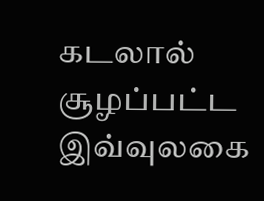கடலால் சூழப்பட்ட இவ்வுலகை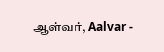ஆள்வர், Aalvar -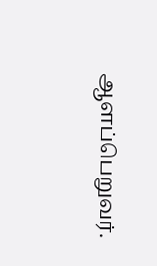ஆளப்பெறுவர்.